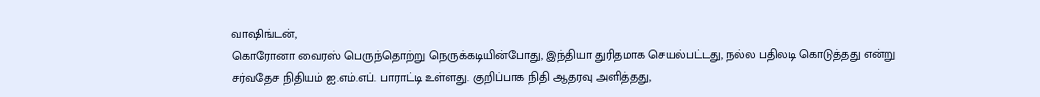வாஷிங்டன்,
கொரோனா வைரஸ் பெருந்தொற்று நெருக்கடியின்போது, இந்தியா துரிதமாக செயல்பட்டது, நல்ல பதிலடி கொடுத்தது என்று சர்வதேச நிதியம் ஐ.எம்.எப். பாராட்டி உள்ளது. குறிப்பாக நிதி ஆதரவு அளித்தது,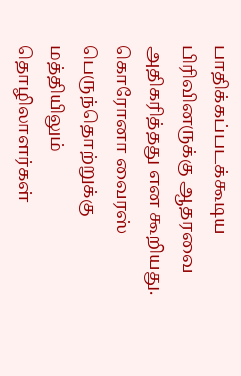பாதிக்கப்படக்கூடிய பிரிவினருக்கு ஆதரவை அதிகரித்தது என கூறியது.
கொரோனா வைரஸ் பெருந்தொற்றுக்கு மத்தியிலும் தொழிலாளர்கள்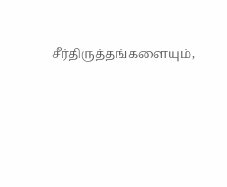சீர்திருத்தங்களையும்,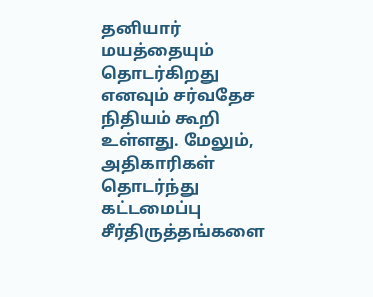தனியார் மயத்தையும் தொடர்கிறது எனவும் சர்வதேச நிதியம் கூறி உள்ளது. மேலும், அதிகாரிகள் தொடர்ந்து கட்டமைப்பு சீர்திருத்தங்களை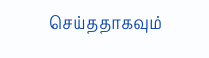செய்ததாகவும்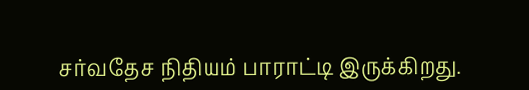சர்வதேச நிதியம் பாராட்டி இருக்கிறது.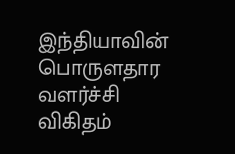இந்தியாவின் பொருளதார வளர்ச்சி விகிதம்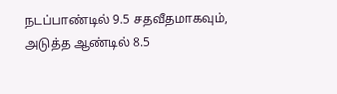நடப்பாண்டில் 9.5 சதவீதமாகவும், அடுத்த ஆண்டில் 8.5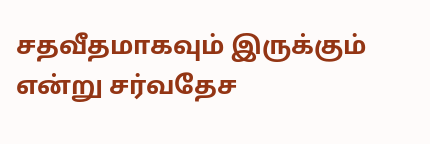சதவீதமாகவும் இருக்கும் என்று சர்வதேச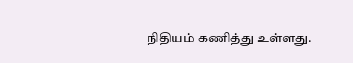நிதியம் கணித்து உள்ளது.